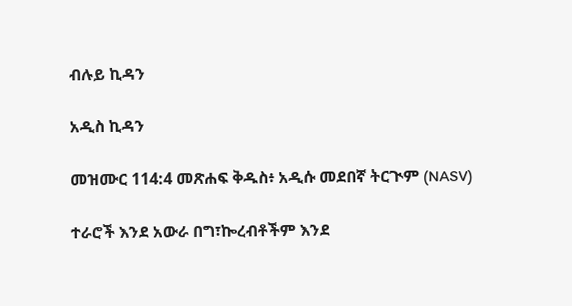ብሉይ ኪዳን

አዲስ ኪዳን

መዝሙር 114:4 መጽሐፍ ቅዱስ፥ አዲሱ መደበኛ ትርጒም (NASV)

ተራሮች እንደ አውራ በግ፣ኰረብቶችም እንደ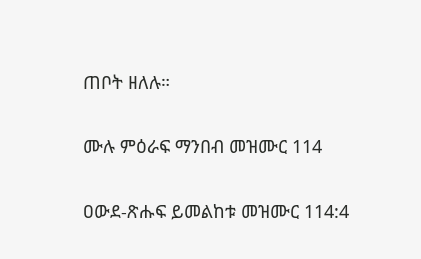ጠቦት ዘለሉ።

ሙሉ ምዕራፍ ማንበብ መዝሙር 114

ዐውደ-ጽሑፍ ይመልከቱ መዝሙር 114:4